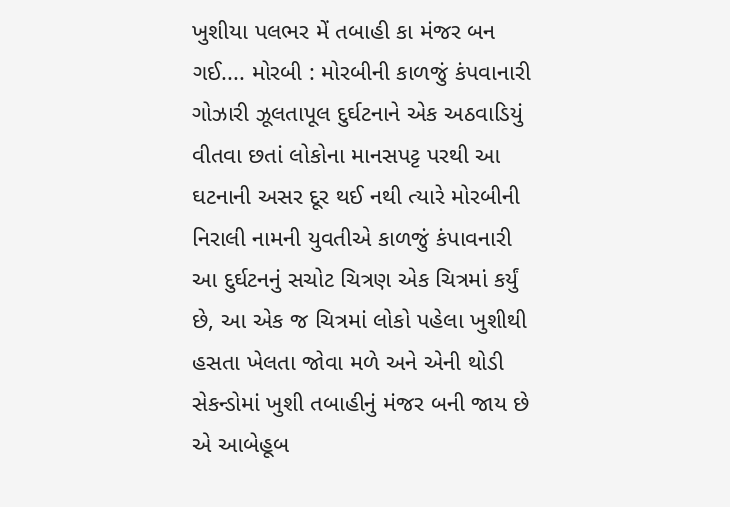ખુશીયા પલભર મેં તબાહી કા મંજર બન ગઈ.... મોરબી : મોરબીની કાળજું કંપવાનારી ગોઝારી ઝૂલતાપૂલ દુર્ઘટનાને એક અઠવાડિયું વીતવા છતાં લોકોના માનસપટ્ટ પરથી આ ઘટનાની અસર દૂર થઈ નથી ત્યારે મોરબીની નિરાલી નામની યુવતીએ કાળજું કંપાવનારી આ દુર્ઘટનનું સચોટ ચિત્રણ એક ચિત્રમાં કર્યું છે, આ એક જ ચિત્રમાં લોકો પહેલા ખુશીથી હસતા ખેલતા જોવા મળે અને એની થોડી સેકન્ડોમાં ખુશી તબાહીનું મંજર બની જાય છે એ આબેહૂબ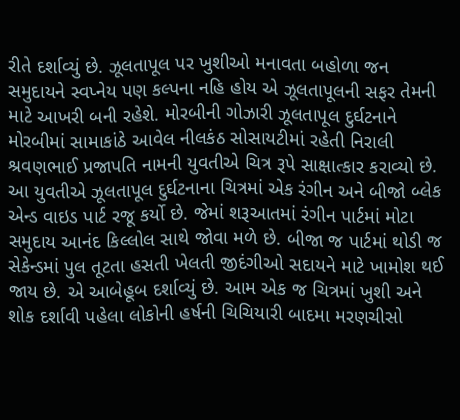રીતે દર્શાવ્યું છે. ઝૂલતાપૂલ પર ખુશીઓ મનાવતા બહોળા જન સમુદાયને સ્વપ્નેય પણ કલ્પના નહિ હોય એ ઝૂલતાપૂલની સફર તેમની માટે આખરી બની રહેશે. મોરબીની ગોઝારી ઝૂલતાપૂલ દુર્ઘટનાને મોરબીમાં સામાકાંઠે આવેલ નીલકંઠ સોસાયટીમાં રહેતી નિરાલી શ્રવણભાઈ પ્રજાપતિ નામની યુવતીએ ચિત્ર રૂપે સાક્ષાત્કાર કરાવ્યો છે. આ યુવતીએ ઝૂલતાપૂલ દુર્ઘટનાના ચિત્રમાં એક રંગીન અને બીજો બ્લેક એન્ડ વાઇડ પાર્ટ રજૂ કર્યો છે. જેમાં શરૂઆતમાં રંગીન પાર્ટમાં મોટા સમુદાય આનંદ કિલ્લોલ સાથે જોવા મળે છે. બીજા જ પાર્ટમાં થોડી જ સેકેન્ડમાં પુલ તૂટતા હસતી ખેલતી જીદંગીઓ સદાયને માટે ખામોશ થઈ જાય છે. એ આબેહૂબ દર્શાવ્યું છે. આમ એક જ ચિત્રમાં ખુશી અને શોક દર્શાવી પહેલા લોકોની હર્ષની ચિચિયારી બાદમા મરણચીસો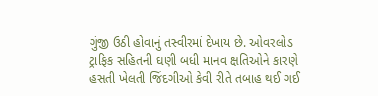ગુંજી ઉઠી હોવાનું તસ્વીરમાં દેખાય છે. ઓવરલોડ ટ્રાફિક સહિતની ઘણી બધી માનવ ક્ષતિઓને કારણે હસતી ખેલતી જિંદગીઓ કેવી રીતે તબાહ થઈ ગઈ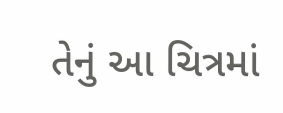તેનું આ ચિત્રમાં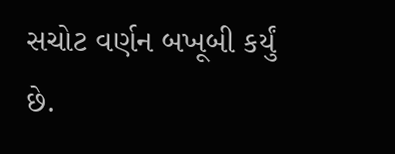સચોટ વર્ણન બખૂબી કર્યું છે.